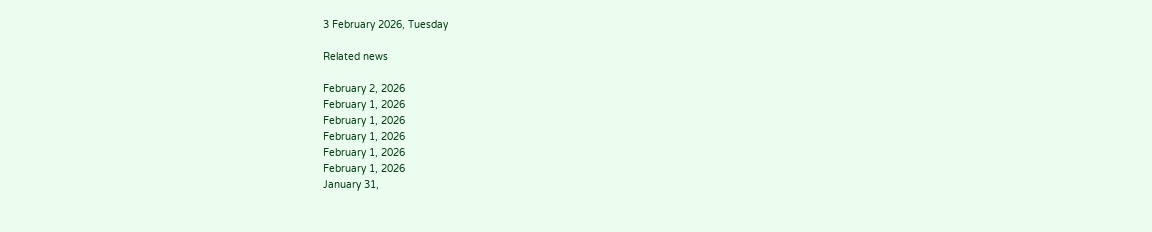3 February 2026, Tuesday

Related news

February 2, 2026
February 1, 2026
February 1, 2026
February 1, 2026
February 1, 2026
February 1, 2026
January 31,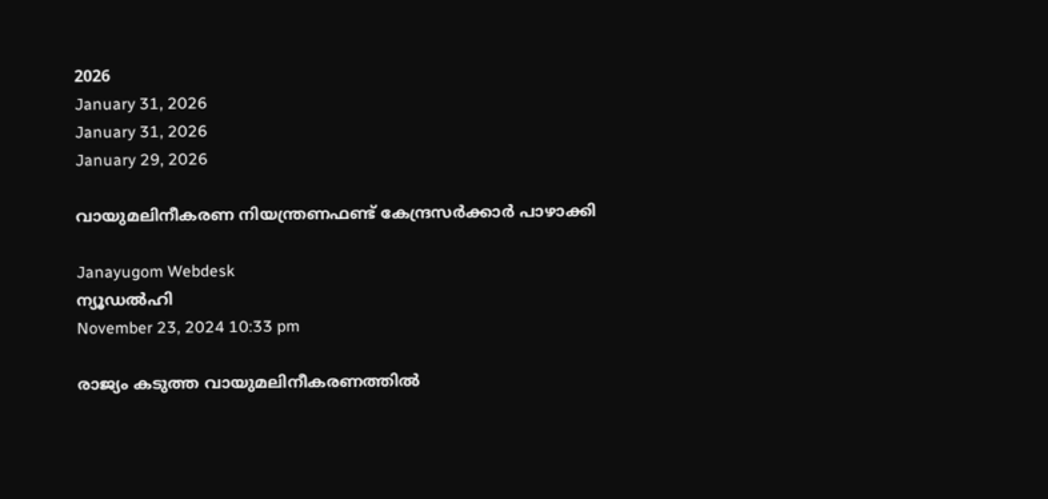2026
January 31, 2026
January 31, 2026
January 29, 2026

വായുമലിനീകരണ നിയന്ത്രണഫണ്ട് കേന്ദ്രസര്‍ക്കാര്‍ പാഴാക്കി

Janayugom Webdesk
ന്യൂഡല്‍ഹി
November 23, 2024 10:33 pm

രാജ്യം കടുത്ത വായുമലിനീകരണത്തില്‍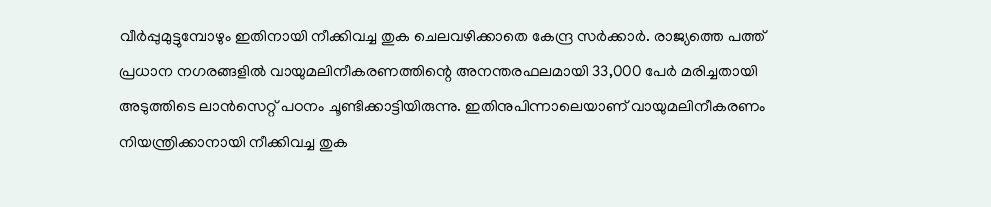വീര്‍പ്പുമുട്ടുമ്പോഴും ഇതിനായി നീക്കിവച്ച തുക ചെലവഴിക്കാതെ കേന്ദ്ര സര്‍ക്കാര്‍. രാജ്യത്തെ പത്ത് പ്രധാന നഗരങ്ങളില്‍ വായുമലിനീകരണത്തിന്റെ അനന്തരഫലമായി 33,000 പേര്‍ മരിച്ചതായി അടുത്തിടെ ലാന്‍സെറ്റ് പഠനം ചൂണ്ടിക്കാട്ടിയിരുന്നു. ഇതിനുപിന്നാലെയാണ് വായുമലിനീകരണം നിയന്ത്രിക്കാനായി നീക്കിവച്ച തുക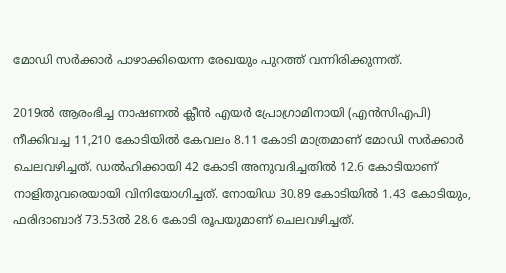മോഡി സര്‍ക്കാര്‍ പാഴാക്കിയെന്ന രേഖയും പുറത്ത് വന്നിരിക്കുന്നത്.

2019ല്‍ ആരംഭിച്ച നാഷണല്‍ ക്ലീന്‍ എയര്‍ പ്രോഗ്രാമിനായി (എന്‍സിഎപി) നീക്കിവച്ച 11,210 കോടിയില്‍ കേവലം 8.11 കോടി മാത്രമാണ് മോഡി സര്‍ക്കാര്‍ ചെലവഴിച്ചത്. ഡല്‍ഹിക്കായി 42 കോടി അനുവദിച്ചതില്‍ 12.6 കോടിയാണ് നാളിതുവരെയായി വിനിയോഗിച്ചത്. നോയിഡ 30.89 കോടിയില്‍ 1.43 കോടിയും, ഫരിദാബാദ് 73.53ല്‍ 28.6 കോടി രൂപയുമാണ് ചെലവഴിച്ചത്.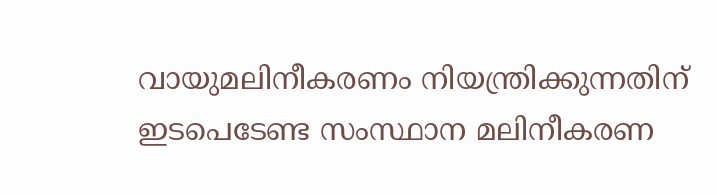വായുമലിനീകരണം നിയന്ത്രിക്കുന്നതിന് ഇടപെടേണ്ട സംസ്ഥാന മലിനീകരണ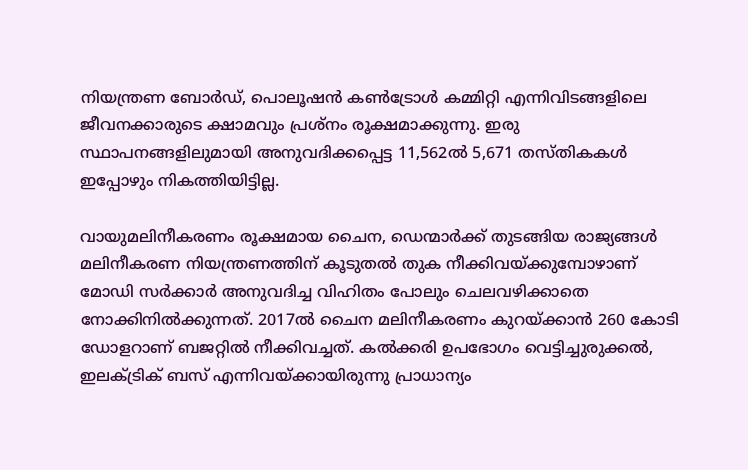നിയന്ത്രണ ബോര്‍ഡ്, പൊലൂഷന്‍ കണ്‍ട്രോള്‍ കമ്മിറ്റി എന്നിവിടങ്ങളിലെ ജീവനക്കാരുടെ ക്ഷാമവും പ്രശ്നം രൂക്ഷമാക്കുന്നു. ഇരു സ്ഥാപനങ്ങളിലുമായി അനുവദിക്കപ്പെട്ട 11,562ല്‍ 5,671 തസ്തികകള്‍ ഇപ്പോഴും നികത്തിയിട്ടില്ല.

വായുമലിനീകരണം രൂക്ഷമായ ചൈന, ഡെന്മാര്‍ക്ക് തുടങ്ങിയ രാജ്യങ്ങള്‍ മലിനീകരണ നിയന്ത്രണത്തിന് കൂടുതല്‍ തുക നീക്കിവയ്ക്കുമ്പോഴാണ് മോഡി സര്‍ക്കാര്‍ അനുവദിച്ച വിഹിതം പോലും ചെലവഴിക്കാതെ നോക്കിനില്‍ക്കുന്നത്. 2017ല്‍ ചൈന മലിനീകരണം കുറയ്ക്കാന്‍ 260 കോടി ഡോളറാണ് ബജറ്റില്‍ നീക്കിവച്ചത്. കല്‍ക്കരി ഉപഭോഗം വെട്ടിച്ചുരുക്കല്‍, ഇലക്ട്രിക് ബസ് എന്നിവയ്ക്കായിരുന്നു പ്രാധാന്യം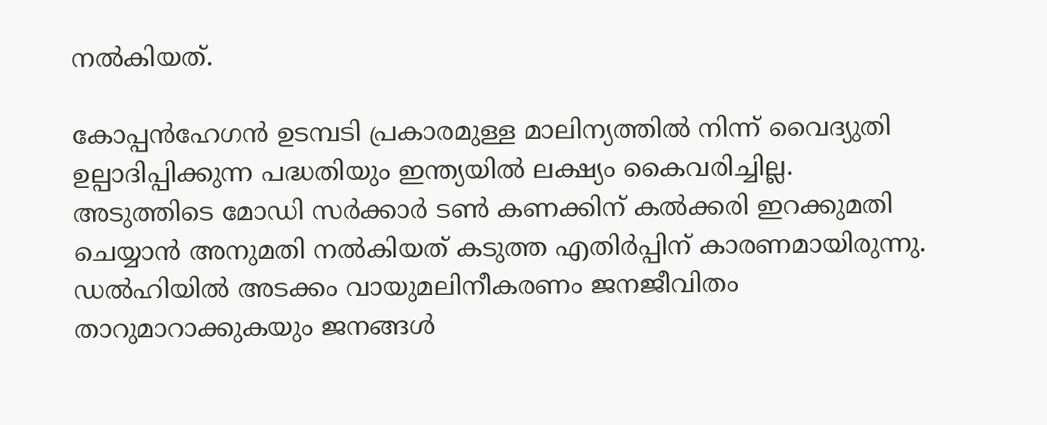നല്‍കിയത്.

കോപ്പന്‍ഹേഗന്‍ ഉടമ്പടി പ്രകാരമുള്ള മാലിന്യത്തില്‍ നിന്ന് വൈദ്യുതി ഉല്പാദിപ്പിക്കുന്ന പദ്ധതിയും ഇന്ത്യയില്‍ ലക്ഷ്യം കൈവരിച്ചില്ല.
അടുത്തിടെ മോഡി സര്‍ക്കാര്‍ ടണ്‍ കണക്കിന് കല്‍ക്കരി ഇറക്കുമതി ചെയ്യാന്‍ അനുമതി നല്‍കിയത് കടുത്ത എതിര്‍പ്പിന് കാരണമായിരുന്നു. ഡല്‍ഹിയില്‍ അടക്കം വായുമലിനീകരണം ജനജീവിതം താറുമാറാക്കുകയും ജനങ്ങള്‍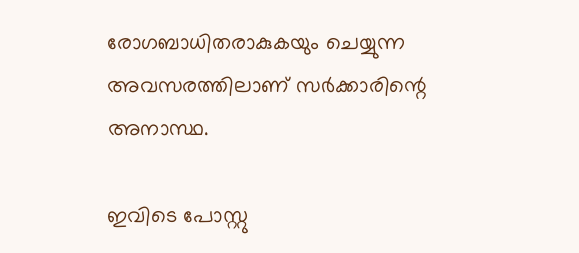രോഗബാധിതരാകുകയും ചെയ്യുന്ന അവസരത്തിലാണ് സര്‍ക്കാരിന്റെ അനാസ്ഥ.

ഇവിടെ പോസ്റ്റു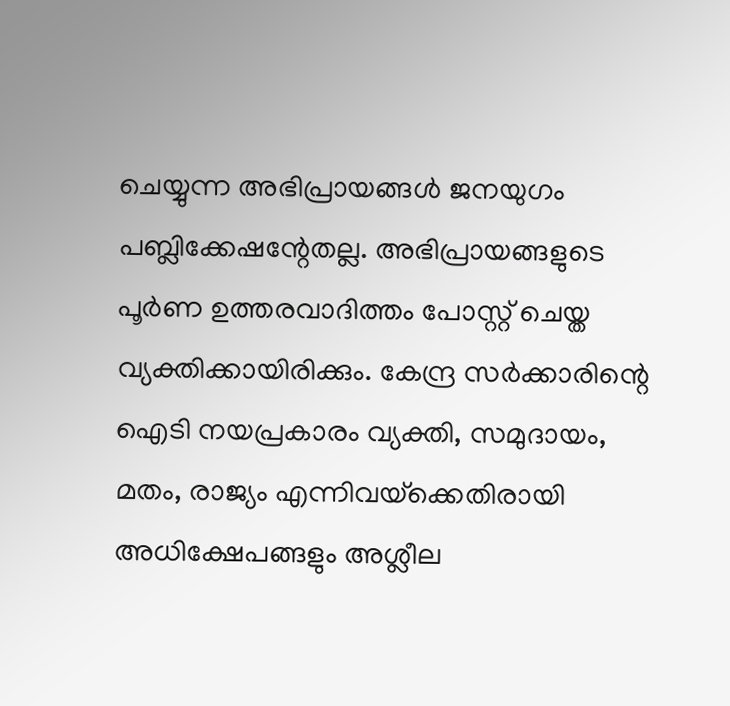ചെയ്യുന്ന അഭിപ്രായങ്ങള്‍ ജനയുഗം പബ്ലിക്കേഷന്റേതല്ല. അഭിപ്രായങ്ങളുടെ പൂര്‍ണ ഉത്തരവാദിത്തം പോസ്റ്റ് ചെയ്ത വ്യക്തിക്കായിരിക്കും. കേന്ദ്ര സര്‍ക്കാരിന്റെ ഐടി നയപ്രകാരം വ്യക്തി, സമുദായം, മതം, രാജ്യം എന്നിവയ്‌ക്കെതിരായി അധിക്ഷേപങ്ങളും അശ്ലീല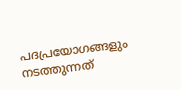പദപ്രയോഗങ്ങളും നടത്തുന്നത്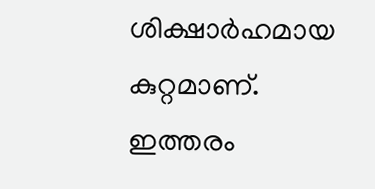ശിക്ഷാര്‍ഹമായ കുറ്റമാണ്. ഇത്തരം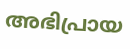അഭിപ്രായ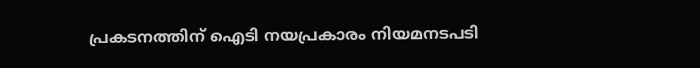പ്രകടനത്തിന് ഐടി നയപ്രകാരം നിയമനടപടി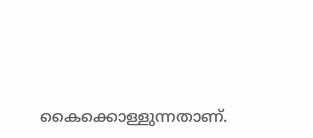കൈക്കൊള്ളുന്നതാണ്.